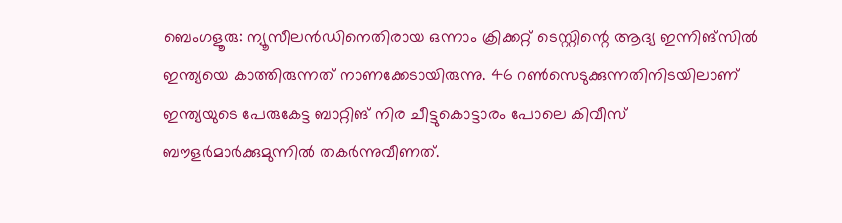ബെംഗളൂരു: ന്യൂസീലന്‍ഡിനെതിരായ ഒന്നാം ക്രിക്കറ്റ് ടെസ്റ്റിന്റെ ആദ്യ ഇന്നിങ്‌സില്‍ ഇന്ത്യയെ കാത്തിരുന്നത് നാണക്കേടായിരുന്നു. 46 റണ്‍സെടുക്കുന്നതിനിടയിലാണ് ഇന്ത്യയുടെ പേരുകേട്ട ബാറ്റിങ് നിര ചീട്ടുകൊട്ടാരം പോലെ കിവീസ് ബൗളര്‍മാര്‍ക്കുമുന്നില്‍ തകര്‍ന്നുവീണത്.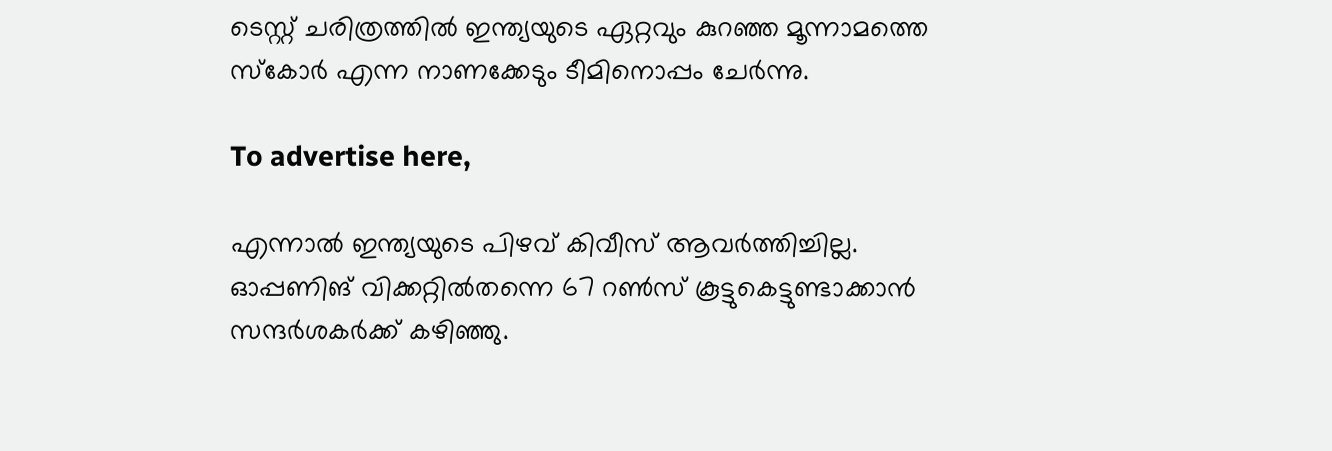ടെസ്റ്റ് ചരിത്രത്തില്‍ ഇന്ത്യയുടെ ഏറ്റവും കുറഞ്ഞ മൂന്നാമത്തെ സ്‌കോര്‍ എന്ന നാണക്കേടും ടീമിനൊപ്പം ചേര്‍ന്നു.

To advertise here,

എന്നാല്‍ ഇന്ത്യയുടെ പിഴവ് കിവീസ് ആവര്‍ത്തിച്ചില്ല. ഓപ്പണിങ് വിക്കറ്റില്‍തന്നെ 67 റണ്‍സ് കൂട്ടുകെട്ടുണ്ടാക്കാന്‍ സന്ദര്‍ശകര്‍ക്ക് കഴിഞ്ഞു.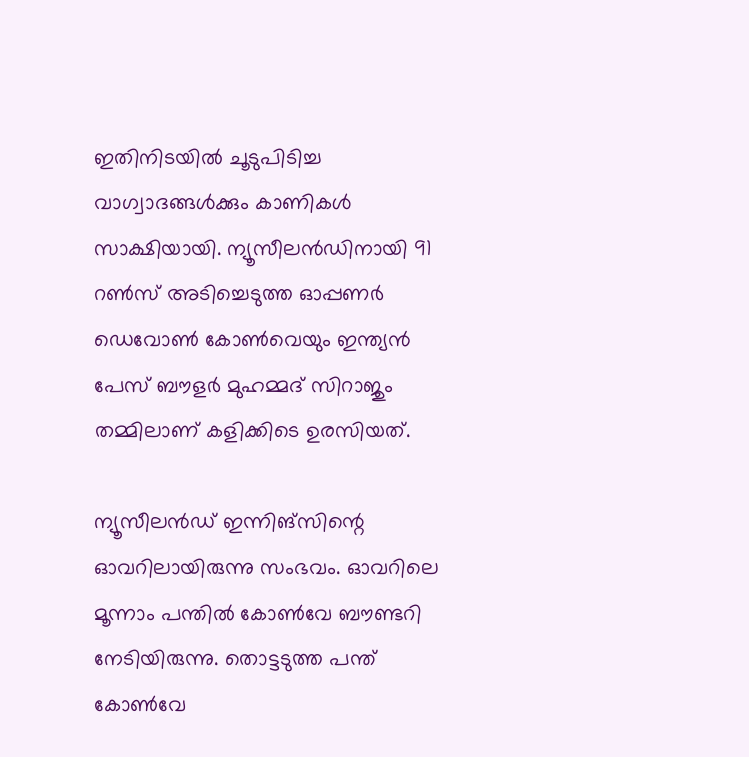ഇതിനിടയില്‍ ചൂടുപിടിച്ച വാഗ്വാദങ്ങൾക്കും കാണികള്‍ സാക്ഷിയായി. ന്യൂസീലന്‍ഡിനായി 91 റണ്‍സ് അടിച്ചെടുത്ത ഓപ്പണര്‍ ഡെവോണ്‍ കോണ്‍വെയും ഇന്ത്യന്‍ പേസ് ബൗളര്‍ മുഹമ്മദ് സിറാജും തമ്മിലാണ് കളിക്കിടെ ഉരസിയത്.

ന്യൂസീലന്‍ഡ് ഇന്നിങ്‌സിന്റെ ഓവറിലായിരുന്നു സംഭവം. ഓവറിലെ മൂന്നാം പന്തില്‍ കോണ്‍വേ ബൗണ്ടറി നേടിയിരുന്നു. തൊട്ടടുത്ത പന്ത് കോണ്‍വേ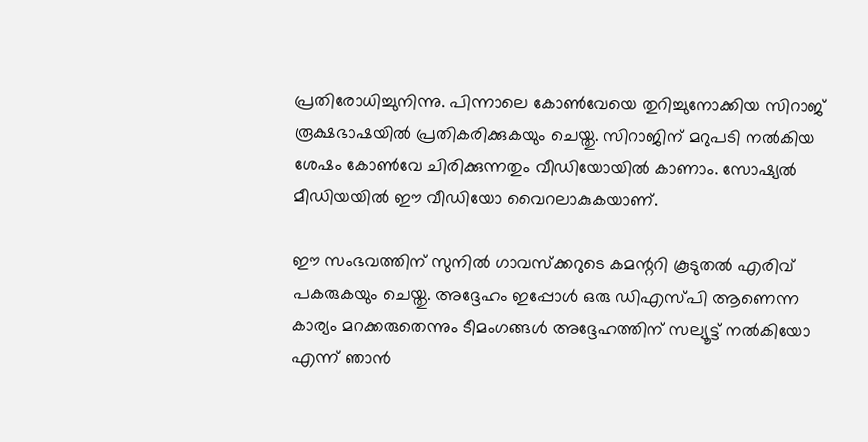പ്രതിരോധിച്ചുനിന്നു. പിന്നാലെ കോണ്‍വേയെ തുറിച്ചുനോക്കിയ സിറാജ് രൂക്ഷഭാഷയില്‍ പ്രതികരിക്കുകയും ചെയ്തു. സിറാജിന് മറുപടി നല്‍കിയ ശേഷം കോണ്‍വേ ചിരിക്കുന്നതും വീഡിയോയില്‍ കാണാം. സോഷ്യല്‍ മീഡിയയില്‍ ഈ വീഡിയോ വൈറലാകുകയാണ്.

ഈ സംഭവത്തിന് സുനില്‍ ഗാവസ്‌ക്കറുടെ കമന്ററി കൂടുതല്‍ എരിവ് പകരുകയും ചെയ്തു. അദ്ദേഹം ഇപ്പോള്‍ ഒരു ഡിഎസ്പി ആണെന്ന കാര്യം മറക്കരുതെന്നും ടീമംഗങ്ങള്‍ അദ്ദേഹത്തിന് സല്യൂട്ട് നല്‍കിയോ എന്ന് ഞാന്‍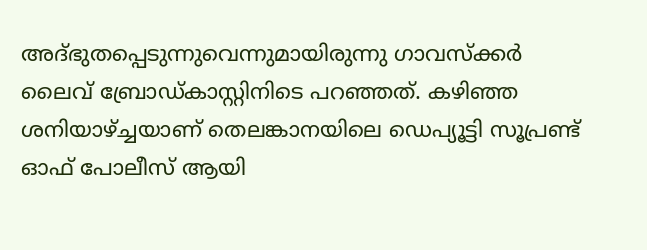അദ്ഭുതപ്പെടുന്നുവെന്നുമായിരുന്നു ഗാവസ്‌ക്കര്‍ ലൈവ് ബ്രോഡ്കാസ്റ്റിനിടെ പറഞ്ഞത്. കഴിഞ്ഞ ശനിയാഴ്ച്ചയാണ് തെലങ്കാനയിലെ ഡെപ്യൂട്ടി സൂപ്രണ്ട് ഓഫ് പോലീസ് ആയി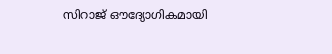സിറാജ് ഔദ്യോഗികമായി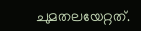ചുമതലയേറ്റത്.